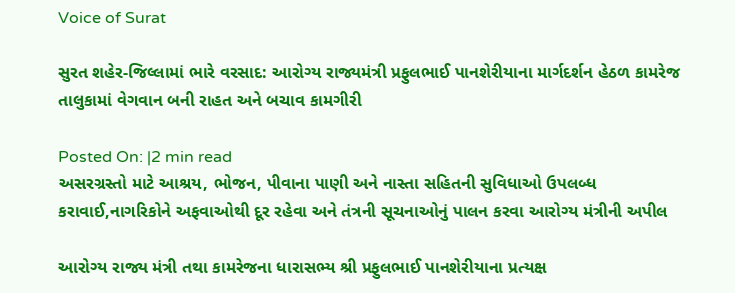Voice of Surat

સુરત શહેર-જિલ્લામાં ભારે વરસાદ: આરોગ્ય રાજ્યમંત્રી પ્રફુલભાઈ પાનશેરીયાના માર્ગદર્શન હેઠળ કામરેજ તાલુકામાં વેગવાન બની રાહત અને બચાવ કામગીરી

Posted On: |2 min read
અસરગ્રસ્તો માટે આશ્રય, ભોજન, પીવાના પાણી અને નાસ્તા સહિતની સુવિધાઓ ઉપલબ્ધ કરાવાઈ,નાગરિકોને અફવાઓથી દૂર રહેવા અને તંત્રની સૂચનાઓનું પાલન કરવા આરોગ્ય મંત્રીની અપીલ

આરોગ્ય રાજ્ય મંત્રી તથા કામરેજના ધારાસભ્ય શ્રી પ્રફુલભાઈ પાનશેરીયાના પ્રત્યક્ષ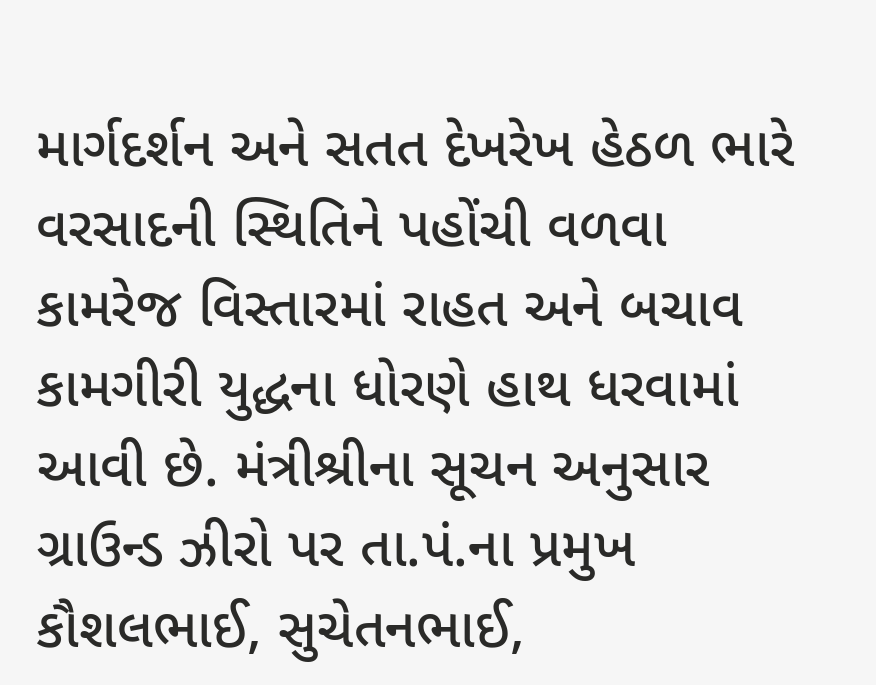માર્ગદર્શન અને સતત દેખરેખ હેઠળ ભારે વરસાદની સ્થિતિને પહોંચી વળવા કામરેજ વિસ્તારમાં રાહત અને બચાવ કામગીરી યુદ્ધના ધોરણે હાથ ધરવામાં આવી છે. મંત્રીશ્રીના સૂચન અનુસાર ગ્રાઉન્ડ ઝીરો પર તા.પં.ના પ્રમુખ કૌશલભાઈ, સુચેતનભાઈ,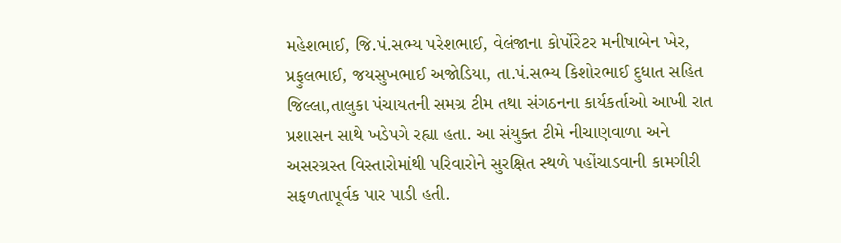મહેશભાઈ, જિ.પં.સભ્ય પરેશભાઈ, વેલંજાના કોર્પોરેટર મનીષાબેન ખેર, પ્રફુલભાઈ, જયસુખભાઈ અજોડિયા, તા.પં.સભ્ય કિશોરભાઈ દુધાત સહિત જિલ્લા,તાલુકા પંચાયતની સમગ્ર ટીમ તથા સંગઠનના કાર્યકર્તાઓ આખી રાત પ્રશાસન સાથે ખડેપગે રહ્યા હતા. આ સંયુક્ત ટીમે નીચાણવાળા અને અસરગ્રસ્ત વિસ્તારોમાંથી પરિવારોને સુરક્ષિત સ્થળે પહોંચાડવાની કામગીરી સફળતાપૂર્વક પાર પાડી હતી.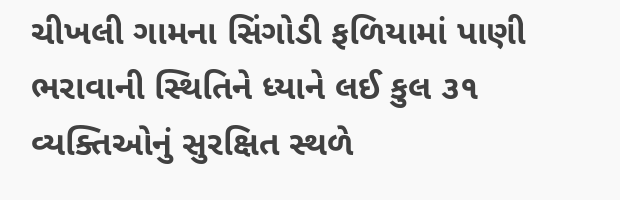ચીખલી ગામના સિંગોડી ફળિયામાં પાણી ભરાવાની સ્થિતિને ધ્યાને લઈ કુલ ૩૧ વ્યક્તિઓનું સુરક્ષિત સ્થળે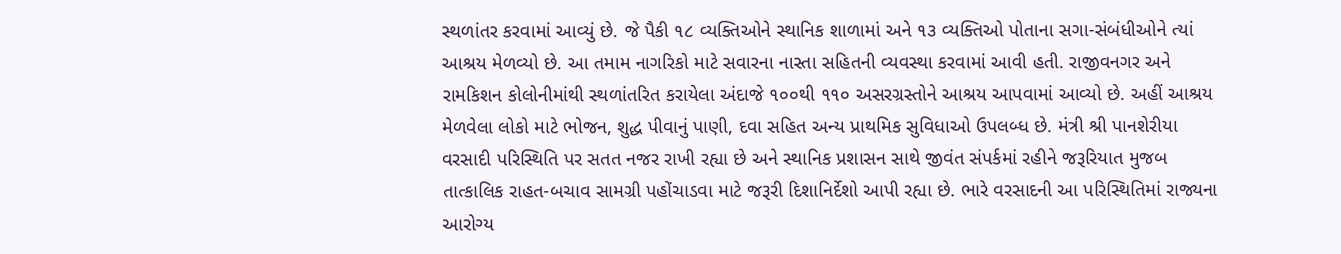સ્થળાંતર કરવામાં આવ્યું છે. જે પૈકી ૧૮ વ્યક્તિઓને સ્થાનિક શાળામાં અને ૧૩ વ્યક્તિઓ પોતાના સગા-સંબંધીઓને ત્યાં આશ્રય મેળવ્યો છે. આ તમામ નાગરિકો માટે સવારના નાસ્તા સહિતની વ્યવસ્થા કરવામાં આવી હતી. રાજીવનગર અને રામકિશન કોલોનીમાંથી સ્થળાંતરિત કરાયેલા અંદાજે ૧૦૦થી ૧૧૦ અસરગ્રસ્તોને આશ્રય આપવામાં આવ્યો છે. અહીં આશ્રય મેળવેલા લોકો માટે ભોજન, શુદ્ધ પીવાનું પાણી, દવા સહિત અન્ય પ્રાથમિક સુવિધાઓ ઉપલબ્ધ છે. મંત્રી શ્રી પાનશેરીયા વરસાદી પરિસ્થિતિ પર સતત નજર રાખી રહ્યા છે અને સ્થાનિક પ્રશાસન સાથે જીવંત સંપર્કમાં રહીને જરૂરિયાત મુજબ તાત્કાલિક રાહત-બચાવ સામગ્રી પહોંચાડવા માટે જરૂરી દિશાનિર્દેશો આપી રહ્યા છે. ભારે વરસાદની આ પરિસ્થિતિમાં રાજ્યના આરોગ્ય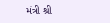મંત્રી શ્રી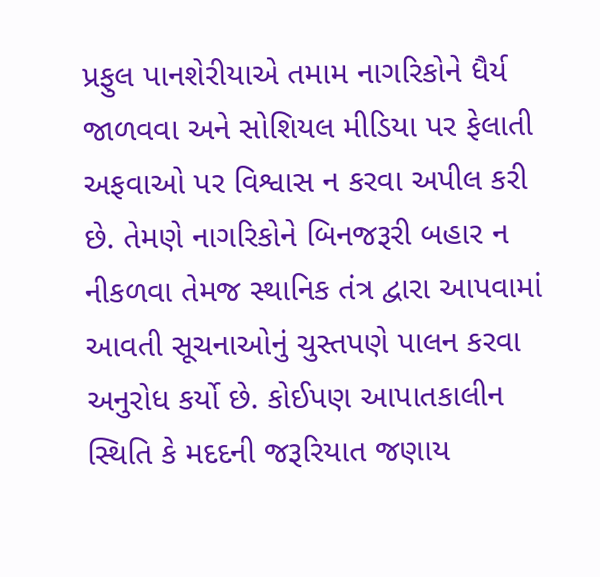પ્રફુલ પાનશેરીયાએ તમામ નાગરિકોને ધૈર્ય જાળવવા અને સોશિયલ મીડિયા પર ફેલાતી અફવાઓ પર વિશ્વાસ ન કરવા અપીલ કરી છે. તેમણે નાગરિકોને બિનજરૂરી બહાર ન નીકળવા તેમજ સ્થાનિક તંત્ર દ્વારા આપવામાં આવતી સૂચનાઓનું ચુસ્તપણે પાલન કરવા અનુરોધ કર્યો છે. કોઈપણ આપાતકાલીન સ્થિતિ કે મદદની જરૂરિયાત જણાય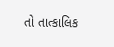તો તાત્કાલિક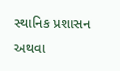સ્થાનિક પ્રશાસન અથવા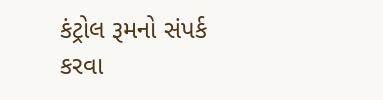કંટ્રોલ રૂમનો સંપર્ક કરવા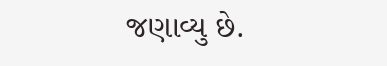જણાવ્યુ છે.